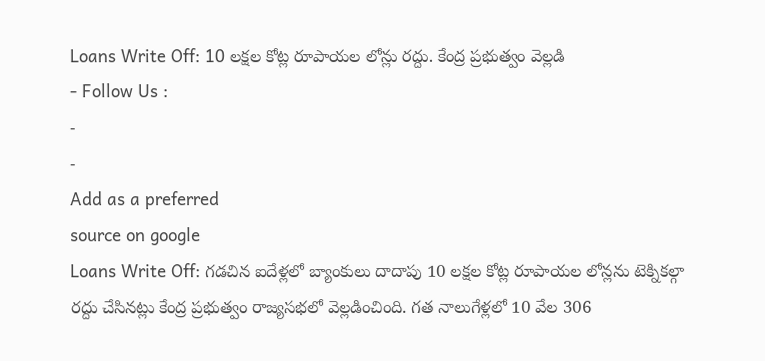Loans Write Off: 10 లక్షల కోట్ల రూపాయల లోన్లు రద్దు. కేంద్ర ప్రభుత్వం వెల్లడి
- Follow Us :
-
-
Add as a preferred
source on google
Loans Write Off: గడచిన ఐదేళ్లలో బ్యాంకులు దాదాపు 10 లక్షల కోట్ల రూపాయల లోన్లను టెక్నికల్గా రద్దు చేసినట్లు కేంద్ర ప్రభుత్వం రాజ్యసభలో వెల్లడించింది. గత నాలుగేళ్లలో 10 వేల 306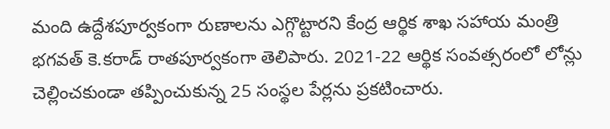మంది ఉద్దేశపూర్వకంగా రుణాలను ఎగ్గొట్టారని కేంద్ర ఆర్థిక శాఖ సహాయ మంత్రి భగవత్ కె.కరాడ్ రాతపూర్వకంగా తెలిపారు. 2021-22 ఆర్థిక సంవత్సరంలో లోన్లు చెల్లించకుండా తప్పించుకున్న 25 సంస్థల పేర్లను ప్రకటించారు.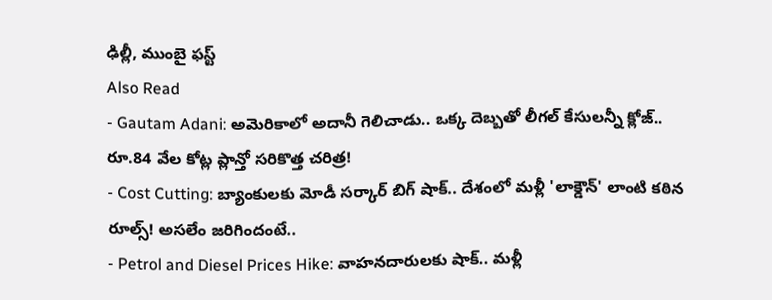ఢిల్లీ, ముంబై ఫస్ట్
Also Read
- Gautam Adani: అమెరికాలో అదానీ గెలిచాడు.. ఒక్క దెబ్బతో లీగల్ కేసులన్నీ క్లోజ్.. రూ.84 వేల కోట్ల ప్లాన్తో సరికొత్త చరిత్ర!
- Cost Cutting: బ్యాంకులకు మోడీ సర్కార్ బిగ్ షాక్.. దేశంలో మళ్లీ 'లాక్డౌన్' లాంటి కఠిన రూల్స్! అసలేం జరిగిందంటే..
- Petrol and Diesel Prices Hike: వాహనదారులకు షాక్.. మళ్లీ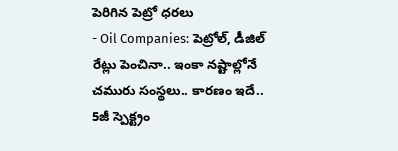పెరిగిన పెట్రో ధరలు
- Oil Companies: పెట్రోల్, డీజిల్ రేట్లు పెంచినా.. ఇంకా నష్టాల్లోనే చమురు సంస్థలు.. కారణం ఇదే..
5జీ స్పెక్ట్రం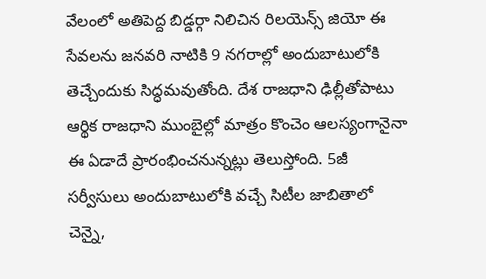వేలంలో అతిపెద్ద బిడ్డర్గా నిలిచిన రిలయెన్స్ జియో ఈ సేవలను జనవరి నాటికి 9 నగరాల్లో అందుబాటులోకి తెచ్చేందుకు సిద్ధమవుతోంది. దేశ రాజధాని ఢిల్లీతోపాటు ఆర్థిక రాజధాని ముంబైల్లో మాత్రం కొంచెం ఆలస్యంగానైనా ఈ ఏడాదే ప్రారంభించనున్నట్లు తెలుస్తోంది. 5జీ సర్వీసులు అందుబాటులోకి వచ్చే సిటీల జాబితాలో చెన్నై,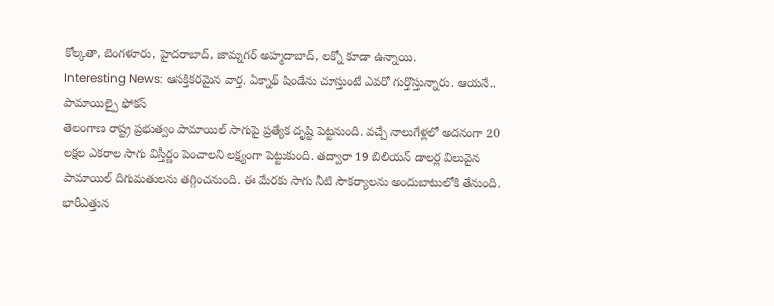కోల్కతా, బెంగళూరు, హైదరాబాద్, జామ్నగర్ అహ్మదాబాద్, లక్నో కూడా ఉన్నాయి.
Interesting News: ఆసక్తికరమైన వార్త. ఏక్నాథ్ షిండేను చూస్తుంటే ఎవరో గుర్తొస్తున్నారు. ఆయనే..
పామాయిల్పై ఫోకస్
తెలంగాణ రాష్ట్ర ప్రభుత్వం పామాయిల్ సాగుపై ప్రత్యేక దృష్టి పెట్టనుంది. వచ్చే నాలుగేళ్లలో అదనంగా 20 లక్షల ఎకరాల సాగు విస్తీర్ణం పెంచాలని లక్ష్యంగా పెట్టుకుంది. తద్వారా 19 బిలియన్ డాలర్ల విలువైన పామాయిల్ దిగుమతులను తగ్గించనుంది. ఈ మేరకు సాగు నీటి సౌకర్యాలను అందుబాటులోకి తేనుంది. భారీఎత్తున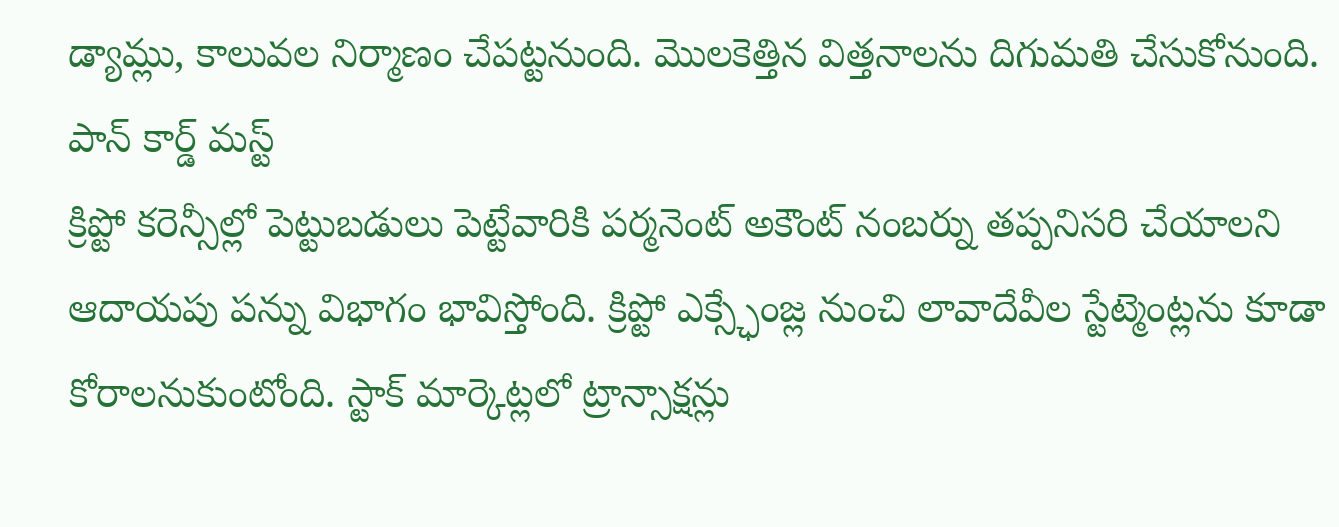డ్యామ్లు, కాలువల నిర్మాణం చేపట్టనుంది. మొలకెత్తిన విత్తనాలను దిగుమతి చేసుకోనుంది.
పాన్ కార్డ్ మస్ట్
క్రిప్టో కరెన్సీల్లో పెట్టుబడులు పెట్టేవారికి పర్మనెంట్ అకౌంట్ నంబర్ను తప్పనిసరి చేయాలని ఆదాయపు పన్ను విభాగం భావిస్తోంది. క్రిప్టో ఎక్స్ఛేంజ్ల నుంచి లావాదేవీల స్టేట్మెంట్లను కూడా కోరాలనుకుంటోంది. స్టాక్ మార్కెట్లలో ట్రాన్సాక్షన్లు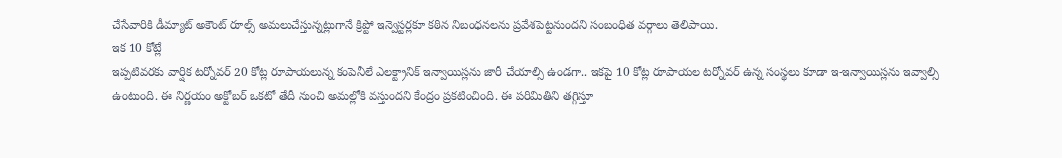చేసేవారికి డీమ్యాట్ అకౌంట్ రూల్స్ అమలుచేస్తున్నట్లుగానే క్రిప్టో ఇన్వెస్టర్లకూ కఠిన నిబంధనలను ప్రవేశపెట్టనుందని సంబంధిత వర్గాలు తెలిపాయి.
ఇక 10 కోట్లే
ఇప్పటివరకు వార్షిక టర్నోవర్ 20 కోట్ల రూపాయలున్న కంపెనీలే ఎలక్ట్రానిక్ ఇన్వాయిస్లను జారీ చేయాల్సి ఉండగా.. ఇకపై 10 కోట్ల రూపాయల టర్నోవర్ ఉన్న సంస్థలు కూడా ఇ-ఇన్వాయిస్లను ఇవ్వాల్సి ఉంటుంది. ఈ నిర్ణయం అక్టోబర్ ఒకటో తేదీ నుంచి అమల్లోకి వస్తుందని కేంద్రం ప్రకటించింది. ఈ పరిమితిని తగ్గిస్తూ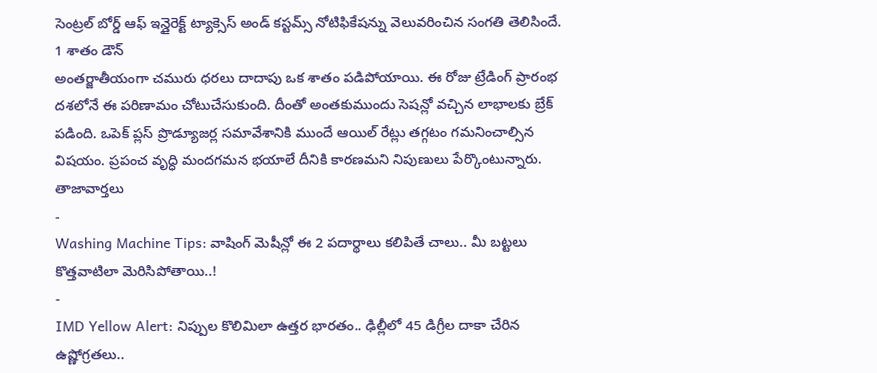సెంట్రల్ బోర్డ్ ఆఫ్ ఇన్డైరెక్ట్ ట్యాక్సెస్ అండ్ కస్టమ్స్ నోటిఫికేషన్ను వెలువరించిన సంగతి తెలిసిందే.
1 శాతం డౌన్
అంతర్జాతీయంగా చమురు ధరలు దాదాపు ఒక శాతం పడిపోయాయి. ఈ రోజు ట్రేడింగ్ ప్రారంభ దశలోనే ఈ పరిణామం చోటుచేసుకుంది. దీంతో అంతకుముందు సెషన్లో వచ్చిన లాభాలకు బ్రేక్ పడింది. ఒపెక్ ప్లస్ ప్రొడ్యూజర్ల సమావేశానికి ముందే ఆయిల్ రేట్లు తగ్గటం గమనించాల్సిన విషయం. ప్రపంచ వృద్ధి మందగమన భయాలే దీనికి కారణమని నిపుణులు పేర్కొంటున్నారు.
తాజావార్తలు
-
Washing Machine Tips: వాషింగ్ మెషీన్లో ఈ 2 పదార్థాలు కలిపితే చాలు.. మీ బట్టలు కొత్తవాటిలా మెరిసిపోతాయి..!
-
IMD Yellow Alert: నిప్పుల కొలిమిలా ఉత్తర భారతం.. ఢిల్లీలో 45 డిగ్రీల దాకా చేరిన ఉష్ణోగ్రతలు..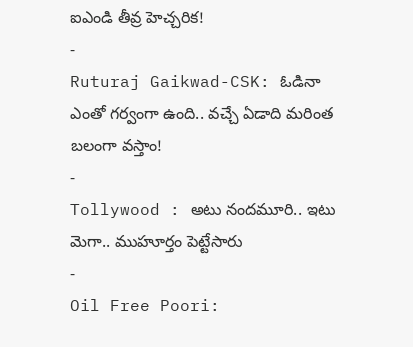ఐఎండి తీవ్ర హెచ్చరిక!
-
Ruturaj Gaikwad-CSK: ఓడినా ఎంతో గర్వంగా ఉంది.. వచ్చే ఏడాది మరింత బలంగా వస్తాం!
-
Tollywood : అటు నందమూరి.. ఇటు మెగా.. ముహూర్తం పెట్టేసారు
-
Oil Free Poori: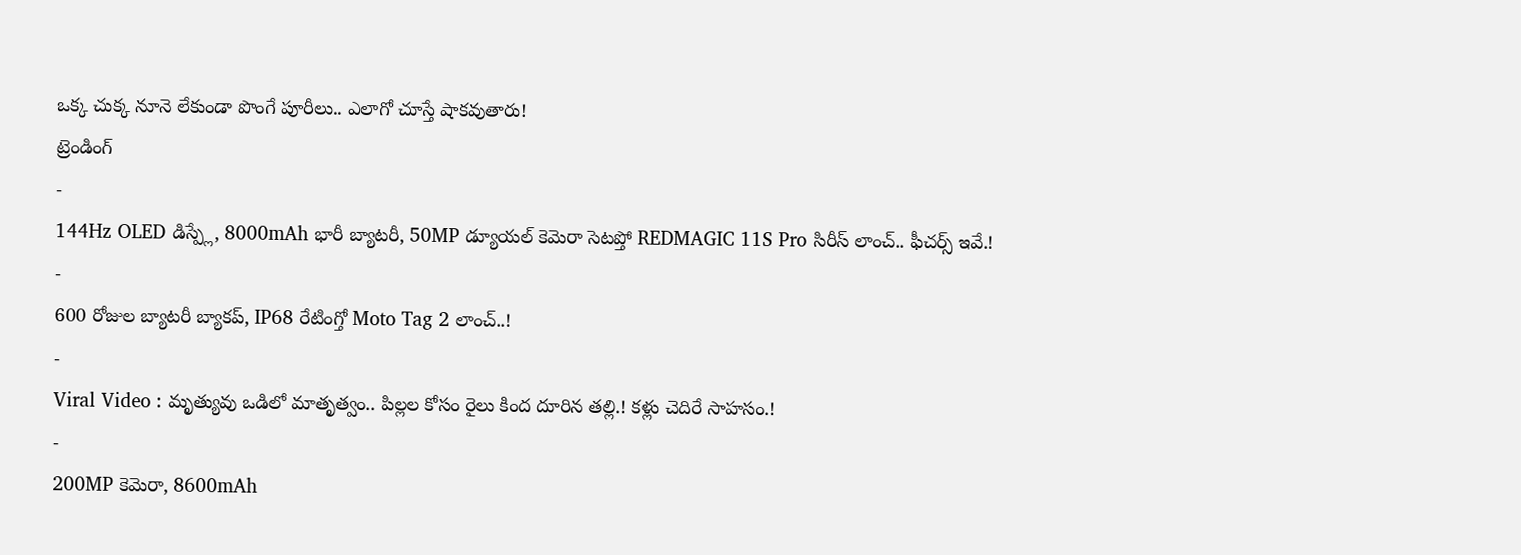ఒక్క చుక్క నూనె లేకుండా పొంగే పూరీలు.. ఎలాగో చూస్తే షాకవుతారు!
ట్రెండింగ్
-
144Hz OLED డిస్ప్లే, 8000mAh భారీ బ్యాటరీ, 50MP డ్యూయల్ కెమెరా సెటప్తో REDMAGIC 11S Pro సిరీస్ లాంచ్.. ఫీచర్స్ ఇవే.!
-
600 రోజుల బ్యాటరీ బ్యాకప్, IP68 రేటింగ్తో Moto Tag 2 లాంచ్..!
-
Viral Video : మృత్యువు ఒడిలో మాతృత్వం.. పిల్లల కోసం రైలు కింద దూరిన తల్లి.! కళ్లు చెదిరే సాహసం.!
-
200MP కెమెరా, 8600mAh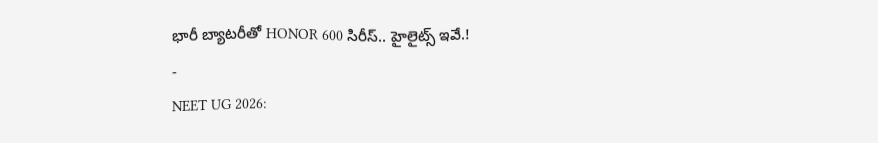భారీ బ్యాటరీతో HONOR 600 సిరీస్.. హైలైట్స్ ఇవే.!
-
NEET UG 2026: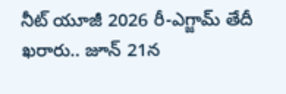నీట్ యూజీ 2026 రీ-ఎగ్జామ్ తేదీ ఖరారు.. జూన్ 21న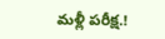మళ్లీ పరీక్ష.!